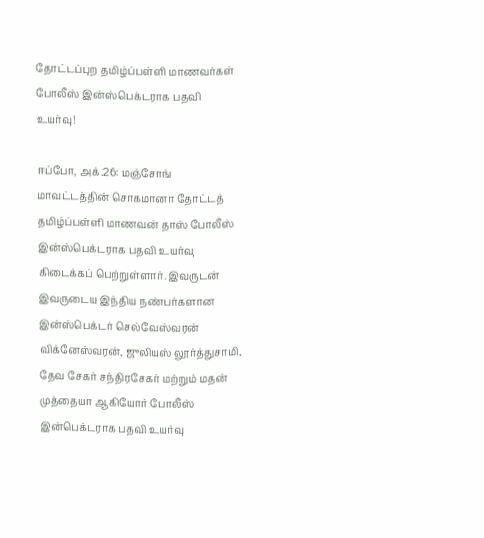தோட்டப்புற தமிழ்ப்பள்ளி மாணவர்கள் போலீஸ் இன்ஸ்பெக்டராக பதவி உயர்வு!

ஈப்போ, அக்.26: மஞ்சோங் மாவட்டத்தின் சொகமானா தோட்டத் தமிழ்ப்பள்ளி மாணவன் தாஸ் போலீஸ் இன்ஸ்பெக்டராக பதவி உயர்வு கிடைக்கப் பெற்றுள்ளார். இவருடன் இவருடைய இந்திய நண்பர்களான இன்ஸ்பெக்டர் செல்வேஸ்வரன் விக்னேஸ்வரன், ஜுலியஸ் லூர்த்துசாமி, தேவ சேகர் சந்திரசேகர் மற்றும் மதன் முத்தையா ஆகியோர் போலீஸ் இன்பெக்டராக பதவி உயர்வு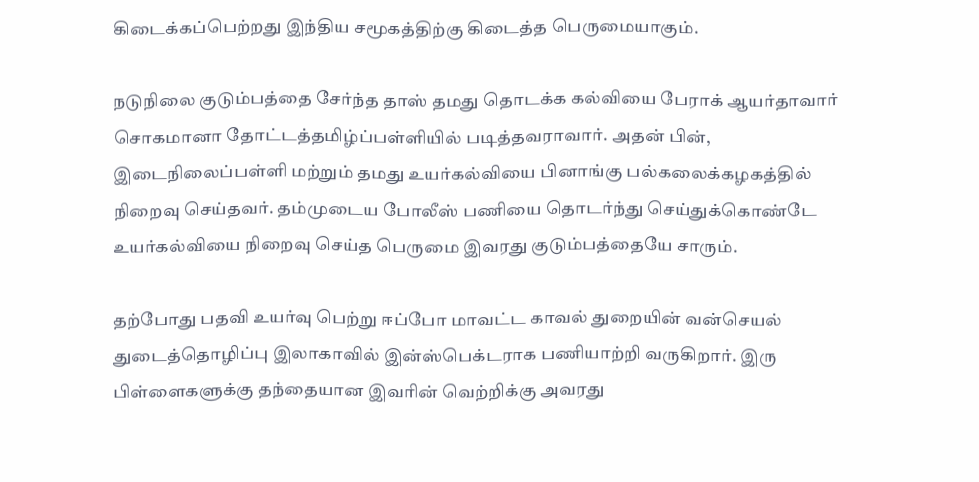கிடைக்கப்பெற்றது இந்திய சமூகத்திற்கு கிடைத்த பெருமையாகும்.

நடுநிலை குடும்பத்தை சேர்ந்த தாஸ் தமது தொடக்க கல்வியை பேராக் ஆயர்தாவார் சொகமானா தோட்டத்தமிழ்ப்பள்ளியில் படித்தவராவார். அதன் பின், இடைநிலைப்பள்ளி மற்றும் தமது உயர்கல்வியை பினாங்கு பல்கலைக்கழகத்தில் நிறைவு செய்தவர். தம்முடைய போலீஸ் பணியை தொடர்ந்து செய்துக்கொண்டே உயர்கல்வியை நிறைவு செய்த பெருமை இவரது குடும்பத்தையே சாரும்.

தற்போது பதவி உயர்வு பெற்று ஈப்போ மாவட்ட காவல் துறையின் வன்செயல் துடைத்தொழிப்பு இலாகாவில் இன்ஸ்பெக்டராக பணியாற்றி வருகிறார். இரு பிள்ளைகளுக்கு தந்தையான இவரின் வெற்றிக்கு அவரது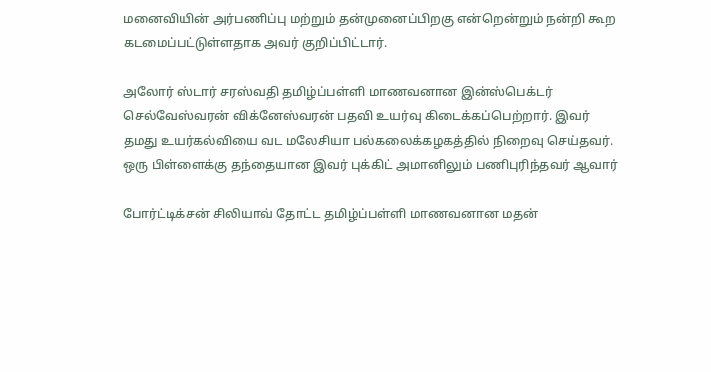மனைவியின் அர்பணிப்பு மற்றும் தன்முனைப்பிறகு என்றென்றும் நன்றி கூற கடமைப்பட்டுள்ளதாக அவர் குறிப்பிட்டார்.

அலோர் ஸ்டார் சரஸ்வதி தமிழ்ப்பள்ளி மாணவனான இன்ஸ்பெக்டர் செல்வேஸ்வரன் விக்னேஸ்வரன் பதவி உயர்வு கிடைக்கப்பெற்றார். இவர் தமது உயர்கல்வியை வட மலேசியா பல்கலைக்கழகத்தில் நிறைவு செய்தவர். ஒரு பிள்ளைக்கு தந்தையான இவர் புக்கிட் அமானிலும் பணிபுரிந்தவர் ஆவார்

போர்ட்டிக்சன் சிலியாவ் தோட்ட தமிழ்ப்பள்ளி மாணவனான மதன்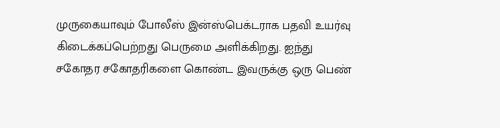முருகையாவும் போலீஸ் இன்ஸ்பெக்டராக பதவி உயர்வு கிடைக்கப்பெற்றது பெருமை அளிக்கிறது. ஐந்து சகோதர சகோதரிகளை கொண்ட இவருக்கு ஒரு பெண்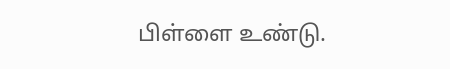பிள்ளை உண்டு.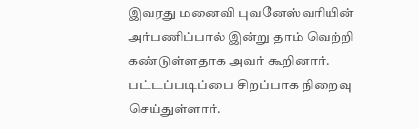இவரது மனைவி புவனேஸ்வரியின் அர்பணிப்பால் இன்று தாம் வெற்றி கண்டுள்ளதாக அவர் கூறினார். பட்டப்படிப்பை சிறப்பாக நிறைவு செய்துள்ளார்.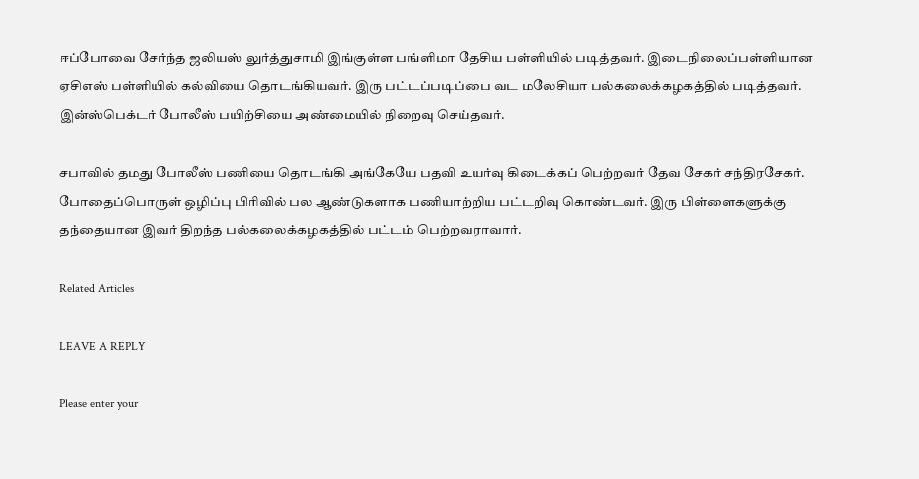ஈப்போவை சேர்ந்த ஜலியஸ் லுர்த்துசாமி இங்குள்ள பங்ளிமா தேசிய பள்ளியில் படித்தவர். இடைநிலைப்பள்ளியான ஏசிஎஸ் பள்ளியில் கல்வியை தொடங்கியவர். இரு பட்டப்படிப்பை வட மலேசியா பல்கலைக்கழகத்தில் படித்தவர். இன்ஸ்பெக்டர் போலீஸ் பயிற்சியை அண்மையில் நிறைவு செய்தவர்.

சபாவில் தமது போலீஸ் பணியை தொடங்கி அங்கேயே பதவி உயர்வு கிடைக்கப் பெற்றவர் தேவ சேகர் சந்திரசேகர். போதைப்பொருள் ஒழிப்பு பிரிவில் பல ஆண்டுகளாக பணியாற்றிய பட்டறிவு கொண்டவர். இரு பிள்ளைகளுக்கு தந்தையான இவர் திறந்த பல்கலைக்கழகத்தில் பட்டம் பெற்றவராவார்.

Related Articles

LEAVE A REPLY

Please enter your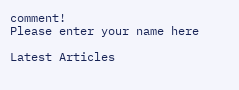comment!
Please enter your name here

Latest Articles